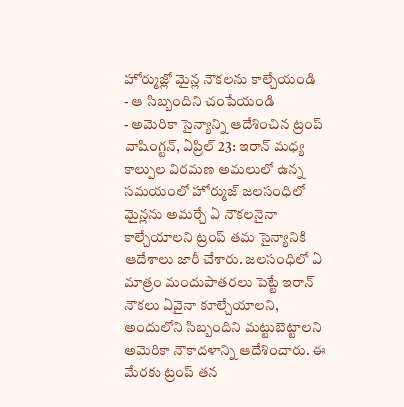హోర్ముజ్లో మైన్ల నౌకలను కాల్చేయండి
- ఆ సిబ్బందిని చంపేయండి
- అమెరికా సైన్యాన్ని ఆదేశించిన ట్రంప్
వాషింగ్టన్, ఏప్రిల్ 23: ఇరాన్ మధ్య కాల్పుల విరమణ అమలులో ఉన్న సమయంలో హోర్ముజ్ జలసంధిలో మైన్లను అమర్చే ఏ నౌకలనైనా కాల్చేయాలని ట్రంప్ తమ సైన్యానికి ఆదేశాలు జారీ చేశారు. జలసంధిలో ఏ మాత్రం మందుపాతరలు పెట్టే ఇరాన్ నౌకలు ఏవైనా కూల్చేయాలని, అందులోని సిబ్బందిని మట్టుబెట్టాలని అమెరికా నౌకాదళాన్ని ఆదేశించారు. ఈ మేరకు ట్రంప్ తన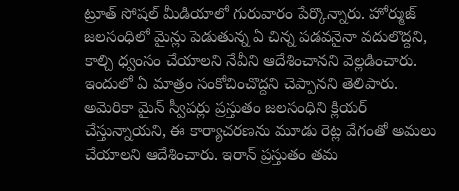ట్రూత్ సోషల్ మీడియాలో గురువారం పేర్కొన్నారు. హోర్ముజ్ జలసంధిలో మైన్లు పెడుతున్న ఏ చిన్న పడవనైనా వదులొద్దని, కాల్చి ధ్వంసం చేయాలని నేవీని ఆదేశించానని వెల్లడించారు. ఇందులో ఏ మాత్రం సంకోచించొద్దని చెప్పానని తెలిపారు.
అమెరికా మైన్ స్వీపర్లు ప్రస్తుతం జలసంధిని క్లియర్ చేస్తున్నాయని, ఈ కార్యాచరణను మూడు రెట్ల వేగంతో అమలు చేయాలని ఆదేశించారు. ఇరాన్ ప్రస్తుతం తమ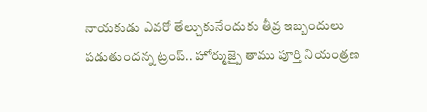నాయకుడు ఎవరో తేల్చుకునేందుకు తీవ్ర ఇబ్బందులు పడుతుందన్న ట్రంప్.. హోర్ముజ్పై తాము పూర్తి నియంత్రణ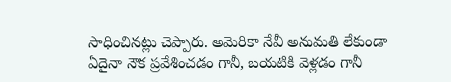సాధించినట్లు చెప్పారు. అమెరికా నేవీ అనుమతి లేకుండా ఏదైనా నౌక ప్రవేశించడం గానీ, బయటికి వెళ్లడం గానీ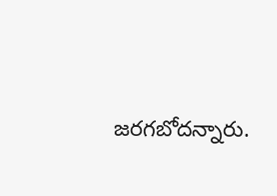జరగబోదన్నారు.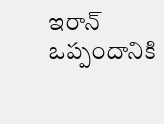ఇరాన్ ఒప్పందానికి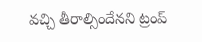వచ్చి తీరాల్సిందేనని ట్రంప్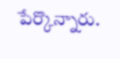పేర్కొన్నారు.